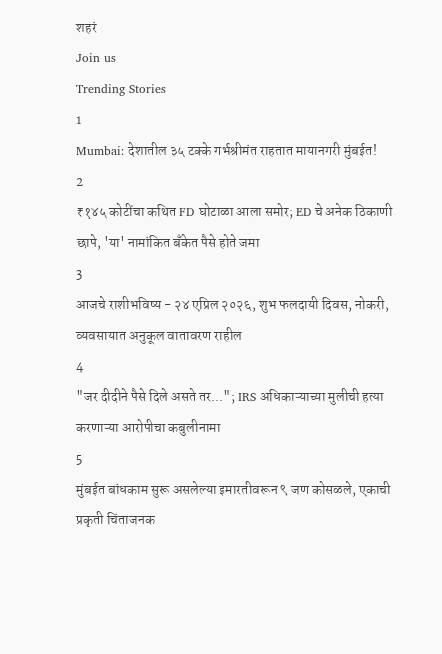शहरं
Join us
Trending Stories
1
Mumbai: देशातील ३५ टक्के गर्भश्रीमंत राहतात मायानगरी मुंबईत!
2
₹१४५ कोटींचा कथित FD घोटाळा आला समोर; ED चे अनेक ठिकाणी छापे, 'या' नामांकित बँकेत पैसे होते जमा
3
आजचे राशीभविष्य - २४ एप्रिल २०२६, शुभ फलदायी दिवस, नोकरी, व्यवसायात अनुकूल वातावरण राहील
4
"जर दीदीने पैसे दिले असते तर..."; IRS अधिकाऱ्याच्या मुलीची हत्या करणाऱ्या आरोपीचा कबुलीनामा
5
मुंबईत बांधकाम सुरू असलेल्या इमारतीवरून ९ जण कोसळले, एकाची प्रकृती चिंताजनक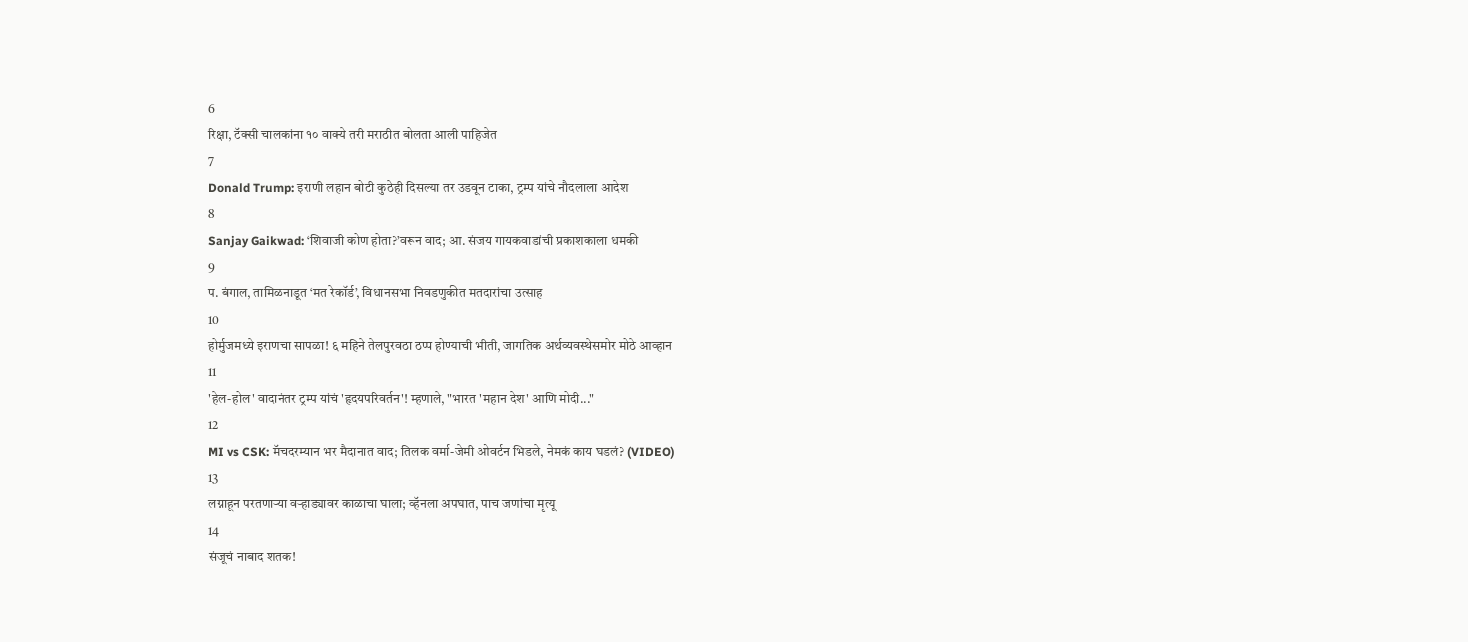6
रिक्षा, टॅक्सी चालकांना १० वाक्ये तरी मराठीत बोलता आली पाहिजेत
7
Donald Trump: इराणी लहान बोटी कुठेही दिसल्या तर उडवून टाका, ट्रम्प यांचे नौदलाला आदेश
8
Sanjay Gaikwad: ‘शिवाजी कोण होता?’वरून वाद; आ. संजय गायकवाडांची प्रकाशकाला धमकी
9
प. बंगाल, तामिळनाडूत ‘मत रेकॉर्ड’, विधानसभा निवडणुकीत मतदारांचा उत्साह
10
होर्मुजमध्ये इराणचा सापळा! ६ महिने तेलपुरवठा ठप्प होण्याची भीती, जागतिक अर्थव्यवस्थेसमोर मोठे आव्हान
11
'हेल-होल' वादानंतर ट्रम्प यांचं 'हृदयपरिवर्तन'! म्हणाले, "भारत 'महान देश' आणि मोदी..."
12
MI vs CSK: मॅचदरम्यान भर मैदानात वाद; तिलक वर्मा-जेमी ओवर्टन भिडले, नेमकं काय घडलं? (VIDEO)
13
लग्नाहून परतणाऱ्या वऱ्हाड्यावर काळाचा घाला; व्हॅनला अपघात, पाच जणांचा मृत्यू
14
संजूचं नाबाद शतक!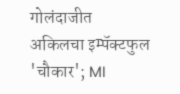गोलंदाजीत अकिलचा इम्पॅक्टफुल 'चौकार'; MI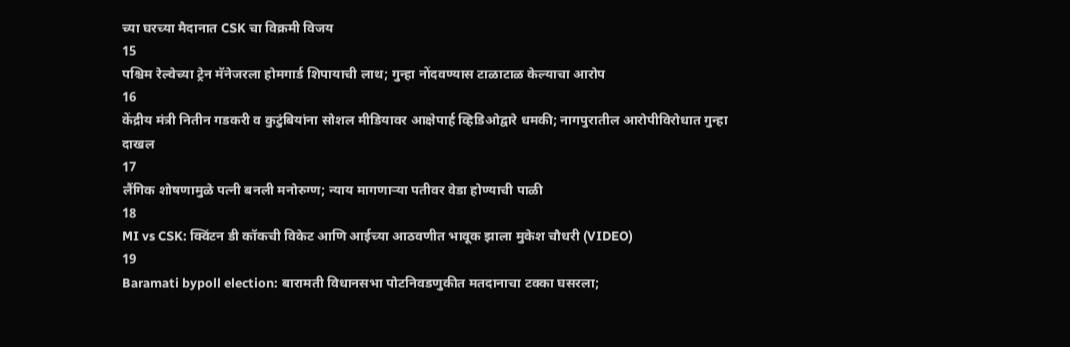च्या घरच्या मैदानात CSK चा विक्रमी विजय
15
पश्चिम रेल्वेच्या ट्रेन मॅनेजरला होमगार्ड शिपायाची लाथ; गुन्हा नोंदवण्यास टाळाटाळ केल्याचा आरोप
16
केंद्रीय मंत्री नितीन गडकरी व कुटुंबियांना सोशल मीडियावर आक्षेपार्ह व्हिडिओद्वारे धमकी; नागपुरातील आरोपीविरोधात गुन्हा दाखल
17
लैंगिक शोषणामुळे पत्नी बनली मनोरुग्ण; न्याय मागणाऱ्या पतीवर वेडा होण्याची पाळी
18
MI vs CSK: क्विंटन डी कॉकची विकेट आणि आईच्या आठवणीत भावूक झाला मुकेश चौधरी (VIDEO)
19
Baramati bypoll election: बारामती विधानसभा पोटनिवडणुकीत मतदानाचा टक्का घसरला;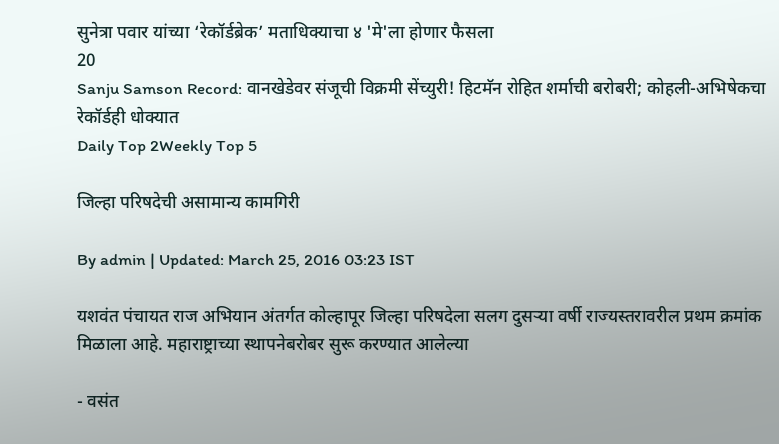सुनेत्रा पवार यांच्या ‘रेकॉर्डब्रेक’ मताधिक्याचा ४ 'मे'ला होणार फैसला
20
Sanju Samson Record: वानखेडेवर संजूची विक्रमी सेंच्युरी! हिटमॅन रोहित शर्माची बरोबरी; कोहली-अभिषेकचा रेकॉर्डही धोक्यात
Daily Top 2Weekly Top 5

जिल्हा परिषदेची असामान्य कामगिरी

By admin | Updated: March 25, 2016 03:23 IST

यशवंत पंचायत राज अभियान अंतर्गत कोल्हापूर जिल्हा परिषदेला सलग दुसऱ्या वर्षी राज्यस्तरावरील प्रथम क्रमांक मिळाला आहे. महाराष्ट्राच्या स्थापनेबरोबर सुरू करण्यात आलेल्या

- वसंत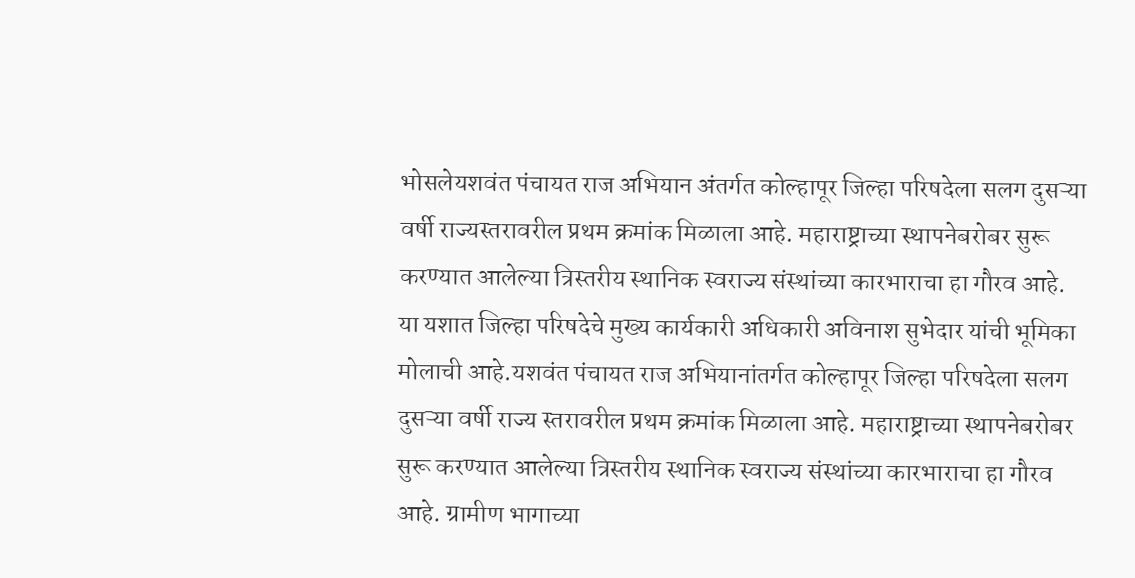भोसलेयशवंत पंचायत राज अभियान अंतर्गत कोल्हापूर जिल्हा परिषदेला सलग दुसऱ्या वर्षी राज्यस्तरावरील प्रथम क्रमांक मिळाला आहे. महाराष्ट्राच्या स्थापनेबरोबर सुरू करण्यात आलेल्या त्रिस्तरीय स्थानिक स्वराज्य संस्थांच्या कारभाराचा हा गौरव आहे. या यशात जिल्हा परिषदेचे मुख्य कार्यकारी अधिकारी अविनाश सुभेदार यांची भूमिका मोलाची आहे.यशवंत पंचायत राज अभियानांतर्गत कोल्हापूर जिल्हा परिषदेला सलग दुसऱ्या वर्षी राज्य स्तरावरील प्रथम क्रमांक मिळाला आहे. महाराष्ट्राच्या स्थापनेबरोबर सुरू करण्यात आलेल्या त्रिस्तरीय स्थानिक स्वराज्य संस्थांच्या कारभाराचा हा गौरव आहे. ग्रामीण भागाच्या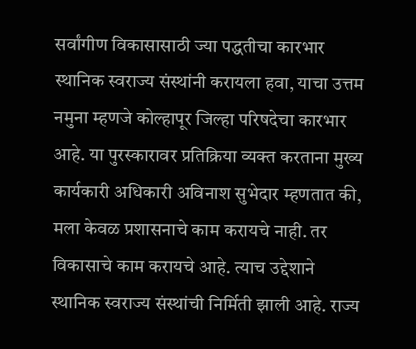सर्वांगीण विकासासाठी ज्या पद्धतीचा कारभार स्थानिक स्वराज्य संस्थांनी करायला हवा, याचा उत्तम नमुना म्हणजे कोल्हापूर जिल्हा परिषदेचा कारभार आहे. या पुरस्कारावर प्रतिक्रिया व्यक्त करताना मुख्य कार्यकारी अधिकारी अविनाश सुभेदार म्हणतात की, मला केवळ प्रशासनाचे काम करायचे नाही. तर विकासाचे काम करायचे आहे. त्याच उद्देशाने स्थानिक स्वराज्य संस्थांची निर्मिती झाली आहे. राज्य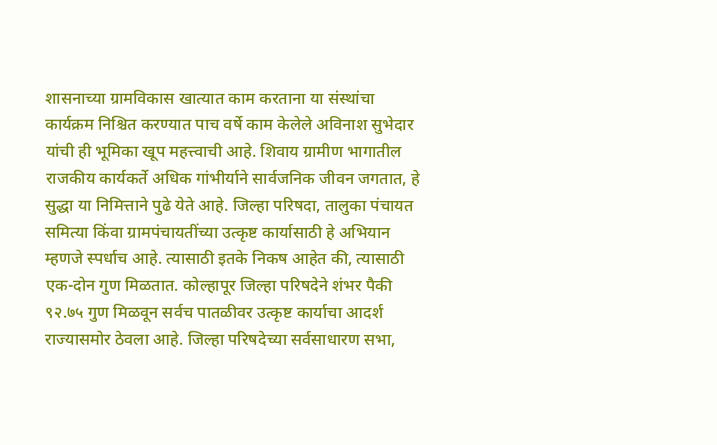शासनाच्या ग्रामविकास खात्यात काम करताना या संस्थांचा कार्यक्रम निश्चित करण्यात पाच वर्षे काम केलेले अविनाश सुभेदार यांची ही भूमिका खूप महत्त्वाची आहे. शिवाय ग्रामीण भागातील राजकीय कार्यकर्ते अधिक गांभीर्याने सार्वजनिक जीवन जगतात, हे सुद्धा या निमित्ताने पुढे येते आहे. जिल्हा परिषदा, तालुका पंचायत समित्या किंवा ग्रामपंचायतींच्या उत्कृष्ट कार्यासाठी हे अभियान म्हणजे स्पर्धाच आहे. त्यासाठी इतके निकष आहेत की, त्यासाठी एक-दोन गुण मिळतात. कोल्हापूर जिल्हा परिषदेने शंभर पैकी ९२.७५ गुण मिळवून सर्वच पातळीवर उत्कृष्ट कार्याचा आदर्श राज्यासमोर ठेवला आहे. जिल्हा परिषदेच्या सर्वसाधारण सभा,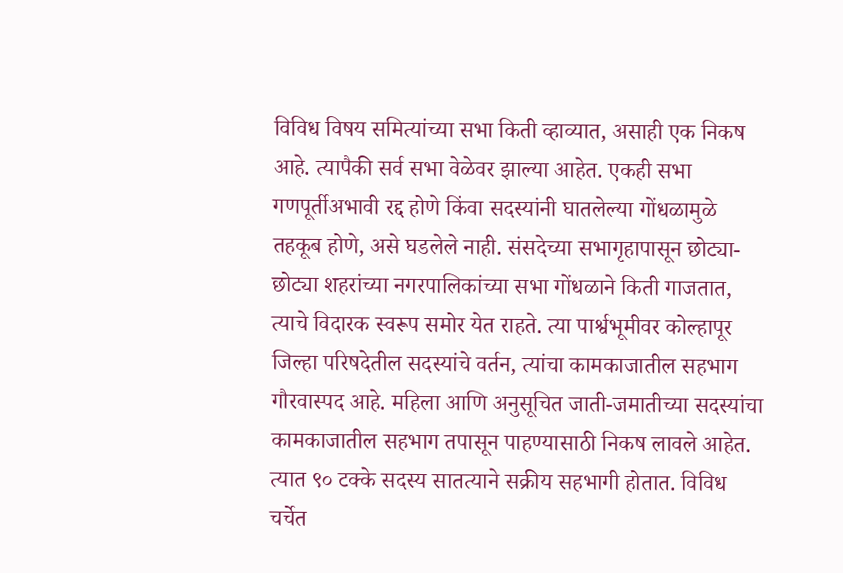विविध विषय समित्यांच्या सभा किती व्हाव्यात, असाही एक निकष आहे. त्यापैकी सर्व सभा वेळेवर झाल्या आहेत. एकही सभा गणपूर्तीअभावी रद्द होणे किंवा सदस्यांनी घातलेल्या गोंधळामुळे तहकूब होणे, असे घडलेले नाही. संसदेच्या सभागृहापासून छोट्या-छोट्या शहरांच्या नगरपालिकांच्या सभा गोंधळाने किती गाजतात, त्याचे विदारक स्वरूप समोर येत राहते. त्या पार्श्वभूमीवर कोल्हापूर जिल्हा परिषदेतील सदस्यांचे वर्तन, त्यांचा कामकाजातील सहभाग गौरवास्पद आहे. महिला आणि अनुसूचित जाती-जमातीच्या सदस्यांचा कामकाजातील सहभाग तपासून पाहण्यासाठी निकष लावले आहेत. त्यात ९० टक्के सदस्य सातत्याने सक्रीय सहभागी होतात. विविध चर्चेत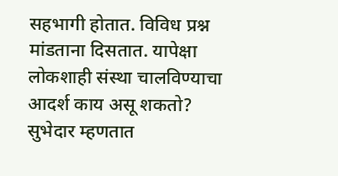सहभागी होतात. विविध प्रश्न मांडताना दिसतात. यापेक्षा लोकशाही संस्था चालविण्याचा आदर्श काय असू शकतो? सुभेदार म्हणतात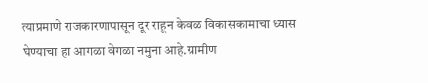त्याप्रमाणे राजकारणापासून दूर राहून केवळ विकासकामाचा ध्यास घेण्याचा हा आगळा वेगळा नमुना आहे.ग्रामीण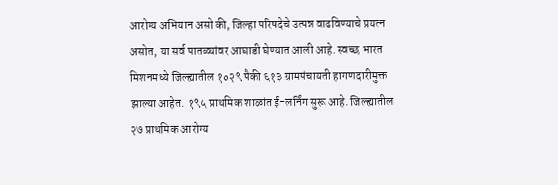आरोग्य अभियान असो की, जिल्हा परिषदेचे उत्पन्न वाढविण्याचे प्रयत्न असोत, या सर्व पातळ्यांवर आघाडी घेण्यात आली आहे. स्वच्छ भारत मिशनमध्ये जिल्ह्यातील १०२९ पैकी ६१३ ग्रामपंचायती हागणदारीमुक्त झाल्या आहेत. १९५ प्राथमिक शाळांत ई-लर्निंग सुरू आहे. जिल्ह्यातील २७ प्राथमिक आरोग्य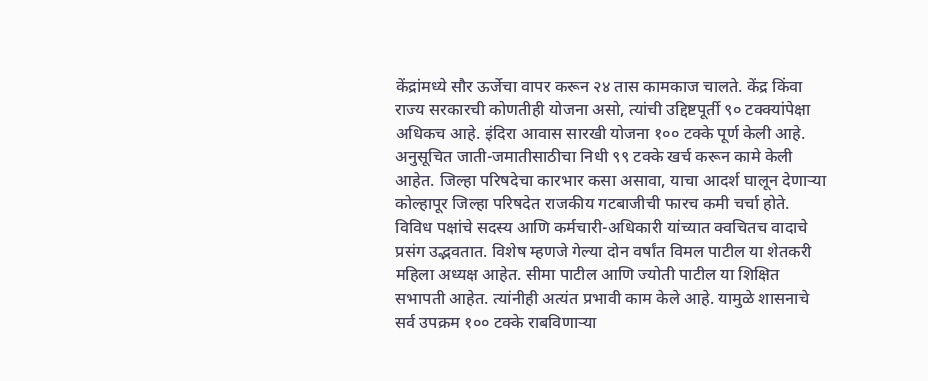केंद्रांमध्ये सौर ऊर्जेचा वापर करून २४ तास कामकाज चालते. केंद्र किंवा राज्य सरकारची कोणतीही योजना असो, त्यांची उद्दिष्टपूर्ती ९० टक्क्यांपेक्षा अधिकच आहे. इंदिरा आवास सारखी योजना १०० टक्के पूर्ण केली आहे. अनुसूचित जाती-जमातीसाठीचा निधी ९९ टक्के खर्च करून कामे केली आहेत. जिल्हा परिषदेचा कारभार कसा असावा, याचा आदर्श घालून देणाऱ्या कोल्हापूर जिल्हा परिषदेत राजकीय गटबाजीची फारच कमी चर्चा होते. विविध पक्षांचे सदस्य आणि कर्मचारी-अधिकारी यांच्यात क्वचितच वादाचे प्रसंग उद्भवतात. विशेष म्हणजे गेल्या दोन वर्षांत विमल पाटील या शेतकरी महिला अध्यक्ष आहेत. सीमा पाटील आणि ज्योती पाटील या शिक्षित सभापती आहेत. त्यांनीही अत्यंत प्रभावी काम केले आहे. यामुळे शासनाचे सर्व उपक्रम १०० टक्के राबविणाऱ्या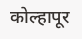कोल्हापूर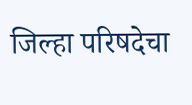जिल्हा परिषदेचा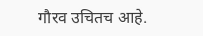गौरव उचितच आहे.